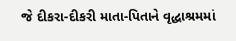જે દીકરા-દીકરી માતા-પિતાને વૃદ્ધાશ્રમમાં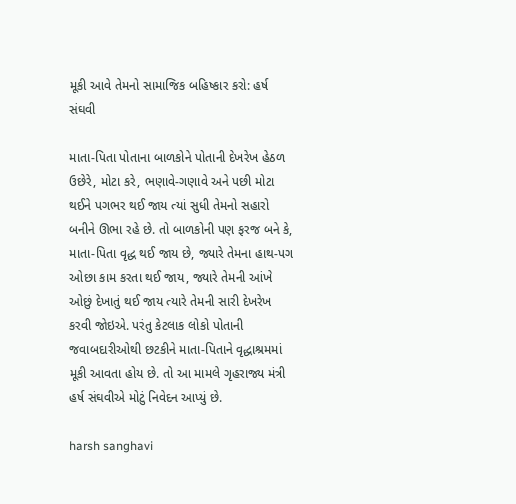મૂકી આવે તેમનો સામાજિક બહિષ્કાર કરો: હર્ષ સંઘવી

માતા-પિતા પોતાના બાળકોને પોતાની દેખરેખ હેઠળ ઉછેરે, મોટા કરે, ભણાવે-ગણાવે અને પછી મોટા થઈને પગભર થઈ જાય ત્યાં સુધી તેમનો સહારો બનીને ઊભા રહે છે. તો બાળકોની પણ ફરજ બને કે, માતા-પિતા વૃદ્ધ થઈ જાય છે, જ્યારે તેમના હાથ-પગ ઓછા કામ કરતા થઈ જાય, જ્યારે તેમની આંખે ઓછું દેખાતું થઈ જાય ત્યારે તેમની સારી દેખરેખ કરવી જોઇએ. પરંતુ કેટલાક લોકો પોતાની જવાબદારીઓથી છટકીને માતા-પિતાને વૃદ્ધાશ્રમમાં મૂકી આવતા હોય છે. તો આ મામલે ગૃહરાજ્ય મંત્રી હર્ષ સંઘવીએ મોટું નિવેદન આપ્યું છે.

harsh sanghavi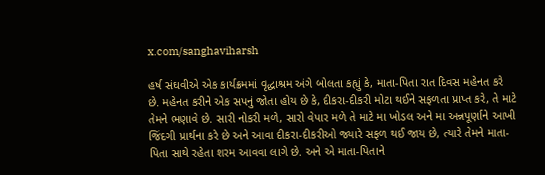x.com/sanghaviharsh

હર્ષ સંઘવીએ એક કાર્યક્રમમાં વૃદ્ધાશ્રમ અંગે બોલતા કહ્યું કે, માતા-પિતા રાત દિવસ મહેનત કરે છે. મહેનત કરીને એક સપનું જોતા હોય છે કે, દીકરા-દીકરી મોટા થઈને સફળતા પ્રાપ્ત કરે, તે માટે તેમને ભણાવે છે. સારી નોકરી મળે, સારો વેપાર મળે તે માટે મા ખોડલ અને મા અન્નપૂર્ણાને આખી જિંદગી પ્રાર્થના કરે છે અને આવા દીકરા-દીકરીઓ જ્યારે સફળ થઈ જાય છે, ત્યારે તેમને માતા-પિતા સાથે રહેતા શરમ આવવા લાગે છે. અને એ માતા-પિતાને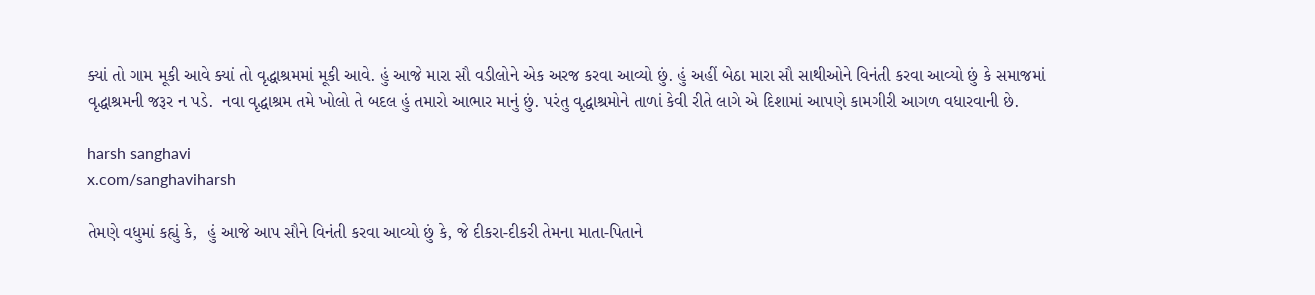ક્યાં તો ગામ મૂકી આવે ક્યાં તો વૃદ્ધાશ્રમમાં મૂકી આવે. હું આજે મારા સૌ વડીલોને એક અરજ કરવા આવ્યો છું. હું અહીં બેઠા મારા સૌ સાથીઓને વિનંતી કરવા આવ્યો છું કે સમાજમાં વૃદ્ધાશ્રમની જરૂર ન પડે.  નવા વૃદ્ધાશ્રમ તમે ખોલો તે બદલ હું તમારો આભાર માનું છું. પરંતુ વૃદ્ધાશ્રમોને તાળાં કેવી રીતે લાગે એ દિશામાં આપણે કામગીરી આગળ વધારવાની છે.

harsh sanghavi
x.com/sanghaviharsh

તેમણે વધુમાં કહ્યું કે,  હું આજે આપ સૌને વિનંતી કરવા આવ્યો છું કે, જે દીકરા-દીકરી તેમના માતા-પિતાને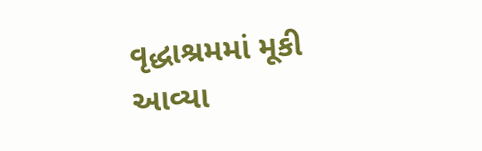વૃદ્ધાશ્રમમાં મૂકી આવ્યા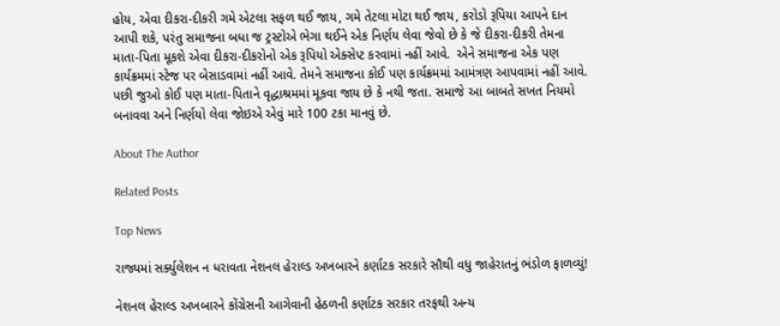હોય, એવા દીકરા-દીકરી ગમે એટલા સફળ થઈ જાય, ગમે તેટલા મોટા થઈ જાય, કરોડો રૂપિયા આપને દાન આપી શકે, પરંતુ સમાજના બધા જ ટ્રસ્ટોએ ભેગા થઈને એક નિર્ણય લેવા જેવો છે કે જે દીકરા-દીકરી તેમના માતા-પિતા મૂકશે એવા દીકરા-દીકરોનો એક રૂપિયો એક્સેપ્ટ કરવામાં નહીં આવે.  એને સમાજના એક પણ કાર્યક્રમમાં સ્ટેજ પર બેસાડવામાં નહીં આવે. તેમને સમાજના કોઈ પણ કાર્યક્રમમાં આમંત્રણ આપવામાં નહીં આવે. પછી જુઓ કોઈ પણ માતા-પિતાને વૃદ્ધાશ્રમમાં મૂકવા જાય છે કે નથી જતા. સમાજે આ બાબતે સખત નિયમો બનાવવા અને નિર્ણયો લેવા જોઇએ એવું મારે 100 ટકા માનવું છે.

About The Author

Related Posts

Top News

રાજ્યમાં સર્ક્યુલેશન ન ધરાવતા નેશનલ હેરાલ્ડ અખબારને કર્ણાટક સરકારે સૌથી વધુ જાહેરાતનું ભંડોળ ફાળવ્યું!

નેશનલ હેરાલ્ડ અખબારને કોંગ્રેસની આગેવાની હેઠળની કર્ણાટક સરકાર તરફથી અન્ય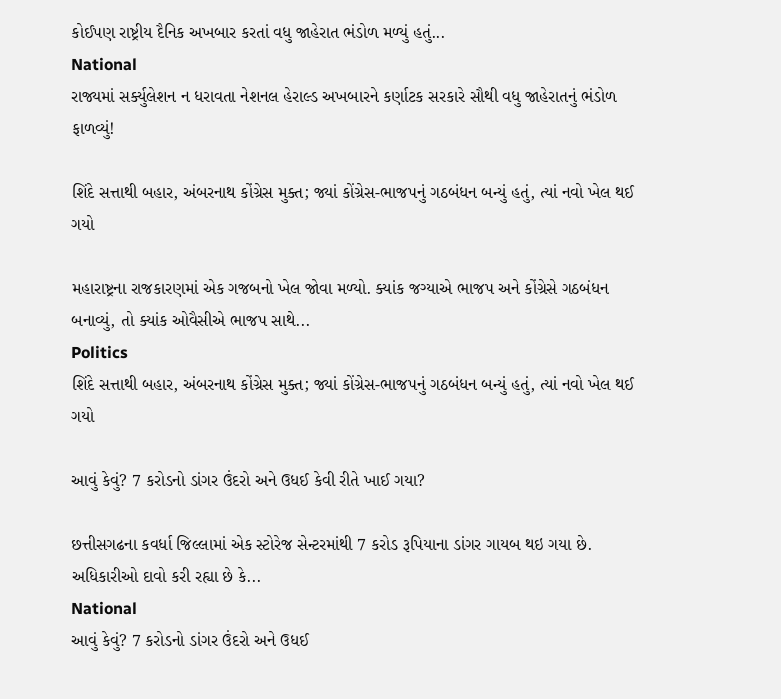કોઈપણ રાષ્ટ્રીય દૈનિક અખબાર કરતાં વધુ જાહેરાત ભંડોળ મળ્યું હતું...
National
રાજ્યમાં સર્ક્યુલેશન ન ધરાવતા નેશનલ હેરાલ્ડ અખબારને કર્ણાટક સરકારે સૌથી વધુ જાહેરાતનું ભંડોળ ફાળવ્યું!

શિંદે સત્તાથી બહાર, અંબરનાથ કોંગ્રેસ મુક્ત; જ્યાં કોંગ્રેસ-ભાજપનું ગઠબંધન બન્યું હતું, ત્યાં નવો ખેલ થઈ ગયો

મહારાષ્ટ્રના રાજકારણમાં એક ગજબનો ખેલ જોવા મળ્યો. ક્યાંક જગ્યાએ ભાજપ અને કોંગ્રેસે ગઠબંધન બનાવ્યું, તો ક્યાંક ઓવૈસીએ ભાજપ સાથે...
Politics
શિંદે સત્તાથી બહાર, અંબરનાથ કોંગ્રેસ મુક્ત; જ્યાં કોંગ્રેસ-ભાજપનું ગઠબંધન બન્યું હતું, ત્યાં નવો ખેલ થઈ ગયો

આવું કેવું? 7 કરોડનો ડાંગર ઉંદરો અને ઉધઈ કેવી રીતે ખાઈ ગયા?

છત્તીસગઢના કવર્ધા જિલ્લામાં એક સ્ટોરેજ સેન્ટરમાંથી 7 કરોડ રૂપિયાના ડાંગર ગાયબ થઇ ગયા છે. અધિકારીઓ દાવો કરી રહ્યા છે કે...
National
આવું કેવું? 7 કરોડનો ડાંગર ઉંદરો અને ઉધઈ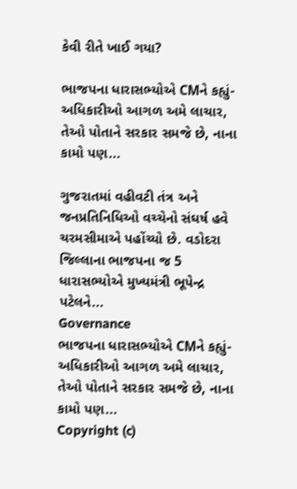કેવી રીતે ખાઈ ગયા?

ભાજપના ધારાસભ્યોએ CMને કહ્યું- અધિકારીઓ આગળ અમે લાચાર, તેઓ પોતાને સરકાર સમજે છે, નાના કામો પણ...

ગુજરાતમાં વહીવટી તંત્ર અને જનપ્રતિનિધિઓ વચ્ચેનો સંઘર્ષ હવે ચરમસીમાએ પહોંચ્યો છે. વડોદરા જિલ્લાના ભાજપના જ 5 ધારાસભ્યોએ મુખ્યમંત્રી ભૂપેન્દ્ર પટેલને...
Governance
ભાજપના ધારાસભ્યોએ CMને કહ્યું- અધિકારીઓ આગળ અમે લાચાર, તેઓ પોતાને સરકાર સમજે છે, નાના કામો પણ...
Copyright (c)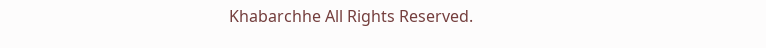Khabarchhe All Rights Reserved.